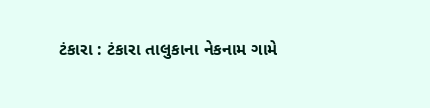ટંકારા : ટંકારા તાલુકાના નેકનામ ગામે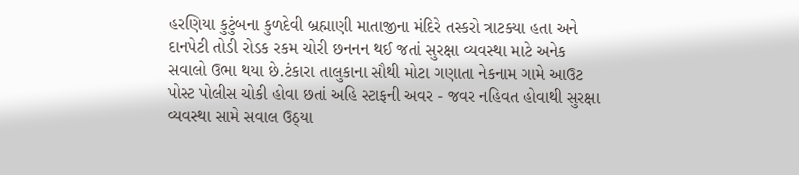હરણિયા કુટુંબના કુળદેવી બ્રહ્માણી માતાજીના મંદિરે તસ્કરો ત્રાટક્યા હતા અને દાનપેટી તોડી રોડક રકમ ચોરી છનનન થઈ જતાં સુરક્ષા વ્યવસ્થા માટે અનેક સવાલો ઉભા થયા છે.ટંકારા તાલુકાના સૌથી મોટા ગણાતા નેકનામ ગામે આઉટ પોસ્ટ પોલીસ ચોકી હોવા છતાં અહિ સ્ટાફની અવર - જવર નહિવત હોવાથી સુરક્ષા વ્યવસ્થા સામે સવાલ ઉઠ્યા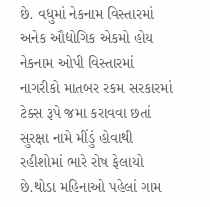છે. વધુમાં નેકનામ વિસ્તારમાં અનેક ઔદ્યોગિક એકમો હોય નેકનામ ઓપી વિસ્તારમાં નાગરીકો માતબર રકમ સરકારમાં ટેક્સ રૂપે જમા કરાવવા છતાં સુરક્ષા નામે મીંડું હોવાથી રહીશોમાં ભારે રોષ ફેલાયો છે.થોડા મહિનાઓ પહેલાં ગામ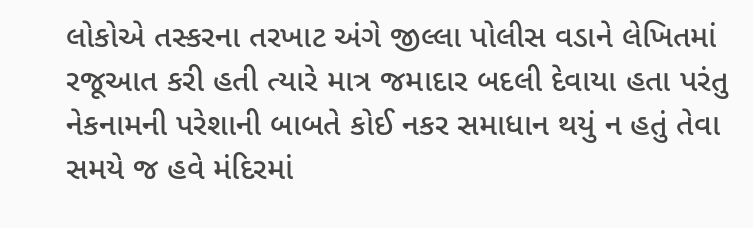લોકોએ તસ્કરના તરખાટ અંગે જીલ્લા પોલીસ વડાને લેખિતમાં રજૂઆત કરી હતી ત્યારે માત્ર જમાદાર બદલી દેવાયા હતા પરંતુ નેકનામની પરેશાની બાબતે કોઈ નકર સમાધાન થયું ન હતું તેવા સમયે જ હવે મંદિરમાં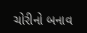ચોરીનો બનાવ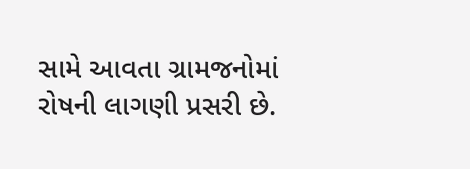સામે આવતા ગ્રામજનોમાં રોષની લાગણી પ્રસરી છે.